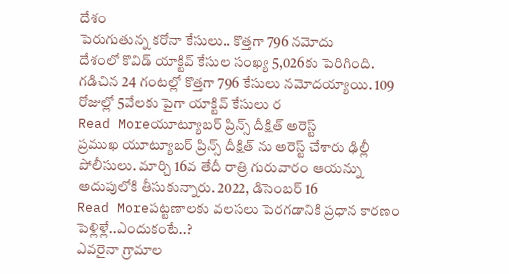దేశం
పెరుగుతున్న కరోనా కేసులు.. కొత్తగా 796 నమోదు
దేశంలో కొవిడ్ యాక్టివ్ కేసుల సంఖ్య 5,026కు పెరిగింది. గడిచిన 24 గంటల్లో కొత్తగా 796 కేసులు నమోదయ్యాయి. 109 రోజుల్లో 5వేలకు పైగా యాక్టివ్ కేసులు ర
Read Moreయూట్యూబర్ ప్రిన్స్ దీక్షిత్ అరెస్ట్
ప్రముఖ యూట్యూబర్ ప్రిన్స్ దీక్షిత్ ను అరెస్ట్ చేశారు ఢిల్లీ పోలీసులు. మార్చి 16వ తేదీ రాత్రి గురువారం ఆయన్ను అదుపులోకి తీసుకున్నారు. 2022, డిసెంబర్ 16
Read Moreపట్టణాలకు వలసలు పెరగడానికి ప్రధాన కారణం పెళ్లిళ్లే..ఎందుకంటే..?
ఎవరైనా గ్రామాల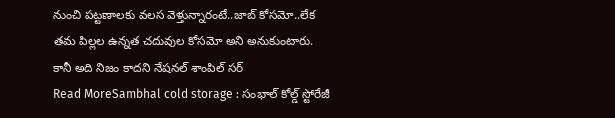నుంచి పట్టణాలకు వలస వెళ్తున్నారంటే..జాబ్ కోసమో..లేక తమ పిల్లల ఉన్నత చదువుల కోసమో అని అనుకుంటారు. కానీ అది నిజం కాదని నేషనల్ శాంపిల్ సర్
Read MoreSambhal cold storage : సంభాల్ కోల్డ్ స్టోరేజీ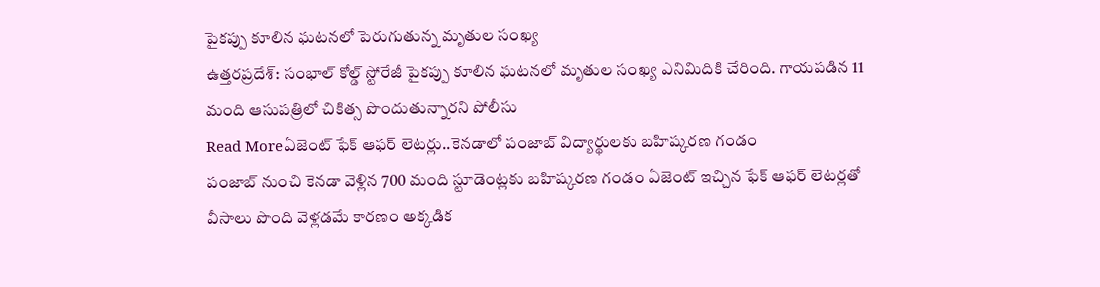పైకప్పు కూలిన ఘటనలో పెరుగుతున్న మృతుల సంఖ్య
ఉత్తరప్రదేశ్: సంభాల్ కోల్డ్ స్టోరేజీ పైకప్పు కూలిన ఘటనలో మృతుల సంఖ్య ఎనిమిదికి చేరింది. గాయపడిన 11 మంది ఆసుపత్రిలో చికిత్స పొందుతున్నారని పోలీసు
Read Moreఏజెంట్ ఫేక్ ఆఫర్ లెటర్లు..కెనడాలో పంజాబ్ విద్యార్థులకు బహిష్కరణ గండం
పంజాబ్ నుంచి కెనడా వెళ్లిన 700 మంది స్టూడెంట్లకు బహిష్కరణ గండం ఏజెంట్ ఇచ్చిన ఫేక్ ఆఫర్ లెటర్లతో వీసాలు పొంది వెళ్లడమే కారణం అక్కడిక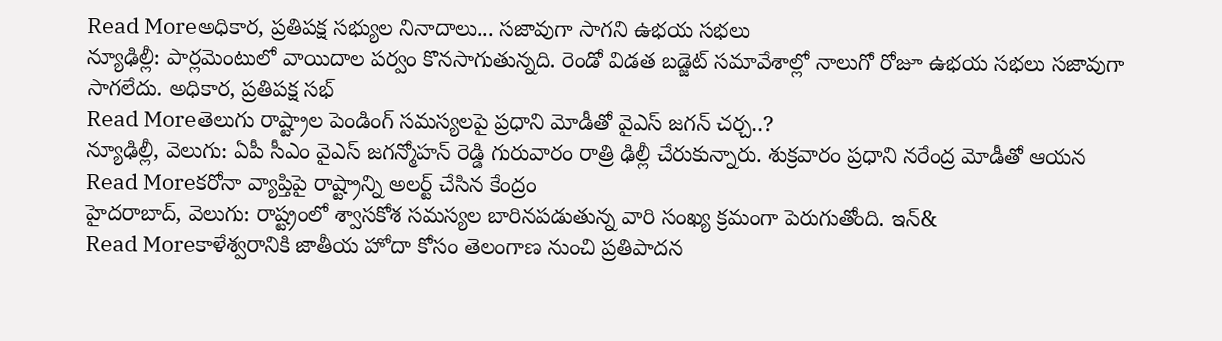Read Moreఅధికార, ప్రతిపక్ష సభ్యుల నినాదాలు... సజావుగా సాగని ఉభయ సభలు
న్యూఢిల్లీ: పార్లమెంటులో వాయిదాల పర్వం కొనసాగుతున్నది. రెండో విడత బడ్జెట్ సమావేశాల్లో నాలుగో రోజూ ఉభయ సభలు సజావుగా సాగలేదు. అధికార, ప్రతిపక్ష సభ్
Read Moreతెలుగు రాష్ట్రాల పెండింగ్ సమస్యలపై ప్రధాని మోడీతో వైఎస్ జగన్ చర్చ..?
న్యూఢిల్లీ, వెలుగు: ఏపీ సీఎం వైఎస్ జగన్మోహన్ రెడ్డి గురువారం రాత్రి ఢిల్లీ చేరుకున్నారు. శుక్రవారం ప్రధాని నరేంద్ర మోడీతో ఆయన
Read Moreకరోనా వ్యాప్తిపై రాష్ట్రాన్ని అలర్ట్ చేసిన కేంద్రం
హైదరాబాద్, వెలుగు: రాష్ట్రంలో శ్వాసకోశ సమస్యల బారినపడుతున్న వారి సంఖ్య క్రమంగా పెరుగుతోంది. ఇన్&
Read Moreకాళేశ్వరానికి జాతీయ హోదా కోసం తెలంగాణ నుంచి ప్రతిపాదన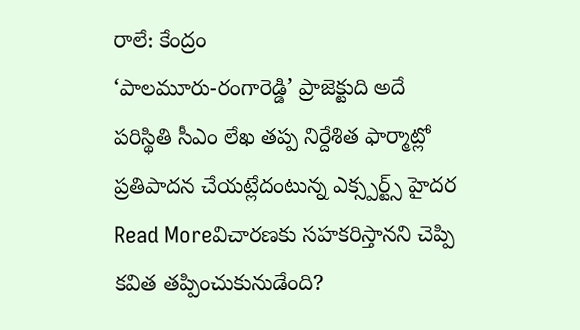రాలే: కేంద్రం
‘పాలమూరు-రంగారెడ్డి’ ప్రాజెక్టుది అదే పరిస్థితి సీఎం లేఖ తప్ప నిర్దేశిత ఫార్మాట్లో ప్రతిపాదన చేయట్లేదంటున్న ఎక్స్పర్ట్స్ హైదర
Read Moreవిచారణకు సహకరిస్తానని చెప్పి కవిత తప్పించుకునుడేంది?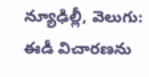న్యూఢిల్లీ, వెలుగు: ఈడీ విచారణను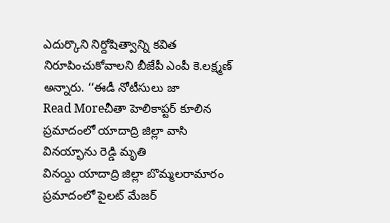ఎదుర్కొని నిర్దోషిత్వాన్ని కవిత నిరూపించుకోవాలని బీజేపీ ఎంపీ కె.లక్ష్మణ్ అన్నారు. ‘‘ఈడీ నోటీసులు జా
Read Moreచీతా హెలికాప్టర్ కూలిన ప్రమాదంలో యాదాద్రి జిల్లా వాసి వినయ్భాను రెడ్డి మృతి
వినయ్ది యాదాద్రి జిల్లా బొమ్మలరామారం ప్రమాదంలో పైలట్ మేజర్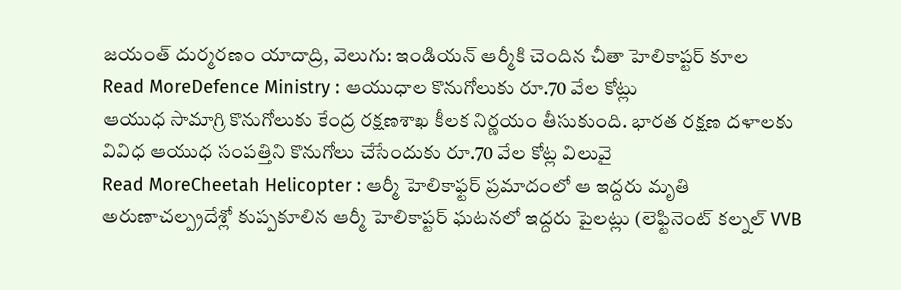జయంత్ దుర్మరణం యాదాద్రి, వెలుగు: ఇండియన్ ఆర్మీకి చెందిన చీతా హెలికాప్టర్ కూల
Read MoreDefence Ministry : ఆయుధాల కొనుగోలుకు రూ.70 వేల కోట్లు
ఆయుధ సామాగ్రి కొనుగోలుకు కేంద్ర రక్షణశాఖ కీలక నిర్ణయం తీసుకుంది. భారత రక్షణ దళాలకు వివిధ ఆయుధ సంపత్తిని కొనుగోలు చేసేందుకు రూ.70 వేల కోట్ల విలువై
Read MoreCheetah Helicopter : ఆర్మీ హెలికాఫ్టర్ ప్రమాదంలో ఆ ఇద్దరు మృతి
అరుణాచల్ప్రదేశ్లో కుప్పకూలిన ఆర్మీ హెలికాప్టర్ ఘటనలో ఇద్దరు పైలట్లు (లెఫ్టినెంట్ కల్నల్ VVB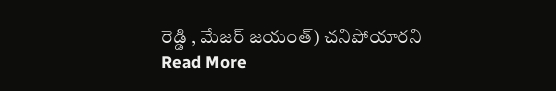రెడ్డి , మేజర్ జయంత్) చనిపోయారని
Read More